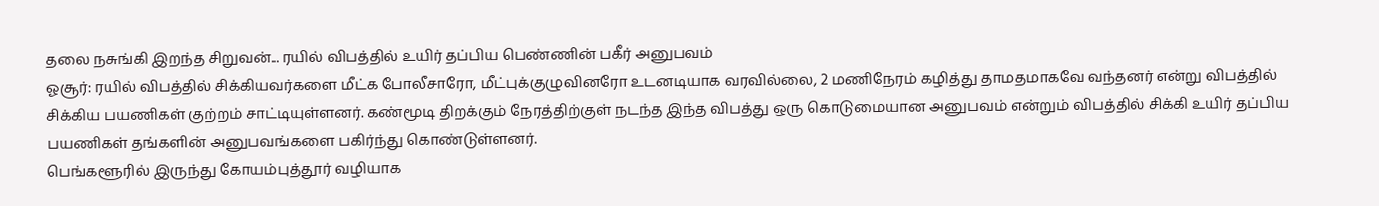தலை நசுங்கி இறந்த சிறுவன்... ரயில் விபத்தில் உயிர் தப்பிய பெண்ணின் பகீர் அனுபவம்
ஓசூர்: ரயில் விபத்தில் சிக்கியவர்களை மீட்க போலீசாரோ, மீட்புக்குழுவினரோ உடனடியாக வரவில்லை, 2 மணிநேரம் கழித்து தாமதமாகவே வந்தனர் என்று விபத்தில் சிக்கிய பயணிகள் குற்றம் சாட்டியுள்ளனர். கண்மூடி திறக்கும் நேரத்திற்குள் நடந்த இந்த விபத்து ஒரு கொடுமையான அனுபவம் என்றும் விபத்தில் சிக்கி உயிர் தப்பிய பயணிகள் தங்களின் அனுபவங்களை பகிர்ந்து கொண்டுள்ளனர்.
பெங்களூரில் இருந்து கோயம்புத்தூர் வழியாக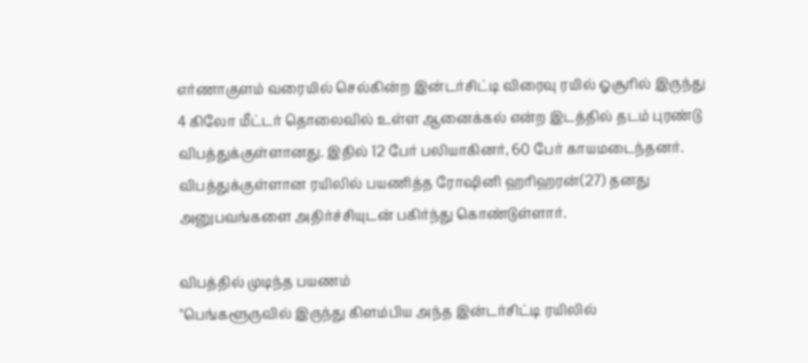எர்ணாகுளம் வரையில் செல்கின்ற இன்டர்சிட்டி விரைவு ரயில் ஓசூரில் இருந்து 4 கிலோ மீட்டர் தொலைவில் உள்ள ஆனைக்கல் என்ற இடத்தில் தடம் புரண்டு விபத்துக்குள்ளானது. இதில் 12 பேர் பலியாகினர், 60 பேர் காயமடைந்தனர்.
விபத்துக்குள்ளான ரயிலில் பயணித்த ரோஷினி ஹரிஹரன்(27) தனது அனுபவங்களை அதிர்ச்சியுடன் பகிர்ந்து கொண்டுள்ளார்.

விபத்தில் முடிந்த பயணம்
"பெங்களூருவில் இருந்து கிளம்பிய அந்த இன்டர்சிட்டி ரயிலில்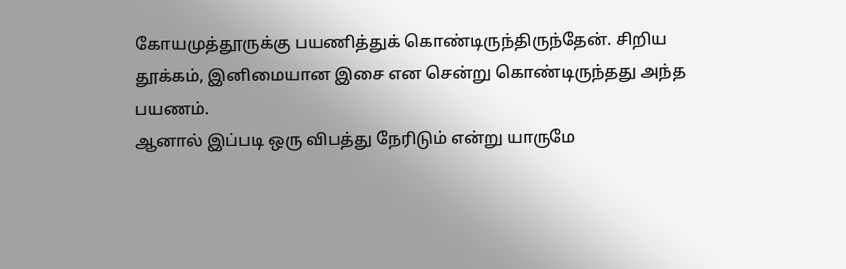கோயமுத்தூருக்கு பயணித்துக் கொண்டிருந்திருந்தேன். சிறிய தூக்கம், இனிமையான இசை என சென்று கொண்டிருந்தது அந்த பயணம்.
ஆனால் இப்படி ஒரு விபத்து நேரிடும் என்று யாருமே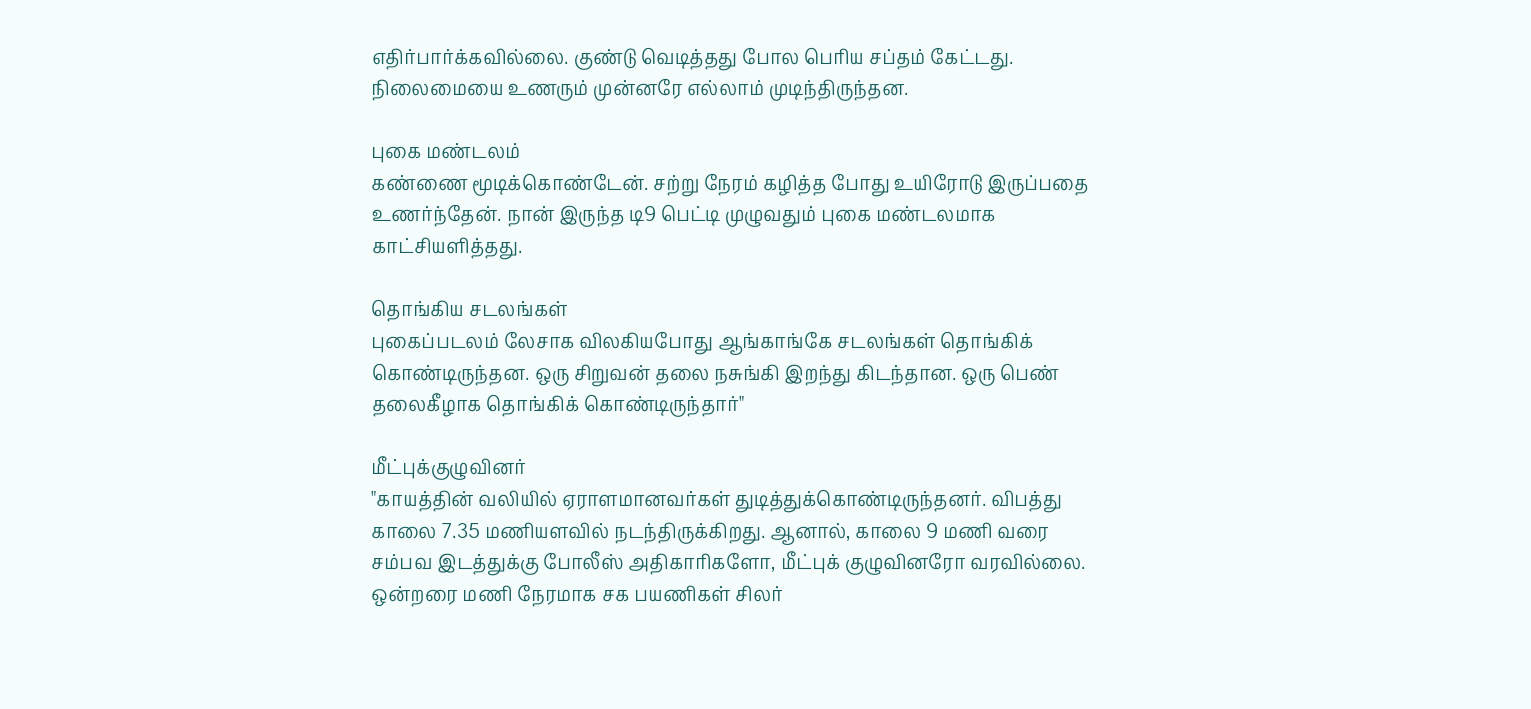எதிர்பார்க்கவில்லை. குண்டு வெடித்தது போல பெரிய சப்தம் கேட்டது. நிலைமையை உணரும் முன்னரே எல்லாம் முடிந்திருந்தன.

புகை மண்டலம்
கண்ணை மூடிக்கொண்டேன். சற்று நேரம் கழித்த போது உயிரோடு இருப்பதை உணர்ந்தேன். நான் இருந்த டி9 பெட்டி முழுவதும் புகை மண்டலமாக காட்சியளித்தது.

தொங்கிய சடலங்கள்
புகைப்படலம் லேசாக விலகியபோது ஆங்காங்கே சடலங்கள் தொங்கிக் கொண்டிருந்தன. ஒரு சிறுவன் தலை நசுங்கி இறந்து கிடந்தான. ஒரு பெண் தலைகீழாக தொங்கிக் கொண்டிருந்தார்"

மீட்புக்குழுவினர்
"காயத்தின் வலியில் ஏராளமானவர்கள் துடித்துக்கொண்டிருந்தனர். விபத்து காலை 7.35 மணியளவில் நடந்திருக்கிறது. ஆனால், காலை 9 மணி வரை சம்பவ இடத்துக்கு போலீஸ் அதிகாரிகளோ, மீட்புக் குழுவினரோ வரவில்லை. ஒன்றரை மணி நேரமாக சக பயணிகள் சிலர்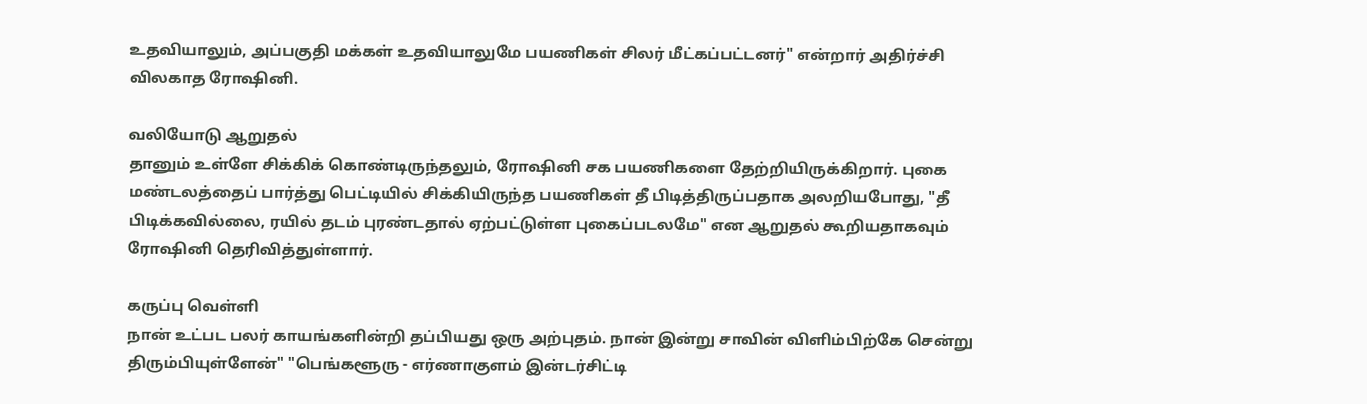உதவியாலும், அப்பகுதி மக்கள் உதவியாலுமே பயணிகள் சிலர் மீட்கப்பட்டனர்" என்றார் அதிர்ச்சி விலகாத ரோஷினி.

வலியோடு ஆறுதல்
தானும் உள்ளே சிக்கிக் கொண்டிருந்தலும், ரோஷினி சக பயணிகளை தேற்றியிருக்கிறார். புகை மண்டலத்தைப் பார்த்து பெட்டியில் சிக்கியிருந்த பயணிகள் தீ பிடித்திருப்பதாக அலறியபோது, "தீ பிடிக்கவில்லை, ரயில் தடம் புரண்டதால் ஏற்பட்டுள்ள புகைப்படலமே" என ஆறுதல் கூறியதாகவும் ரோஷினி தெரிவித்துள்ளார்.

கருப்பு வெள்ளி
நான் உட்பட பலர் காயங்களின்றி தப்பியது ஒரு அற்புதம். நான் இன்று சாவின் விளிம்பிற்கே சென்று திரும்பியுள்ளேன்" "பெங்களூரு - எர்ணாகுளம் இன்டர்சிட்டி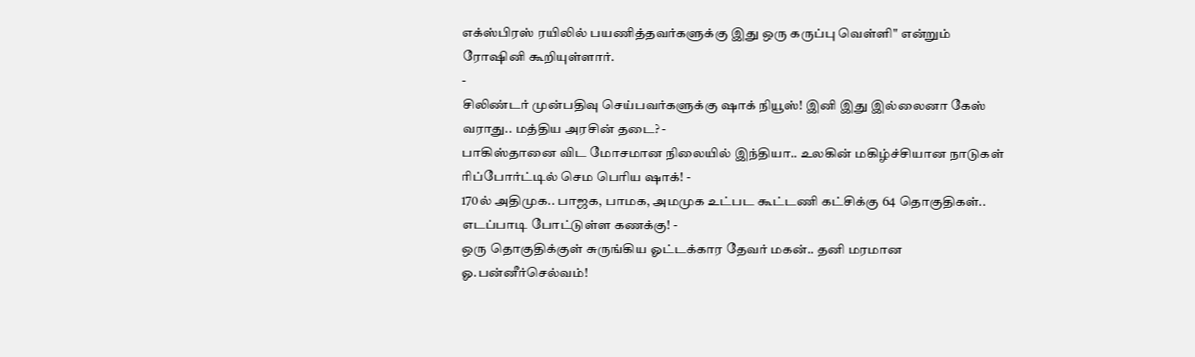எக்ஸ்பிரஸ் ரயிலில் பயணித்தவர்களுக்கு இது ஒரு கருப்பு வெள்ளி" என்றும் ரோஷினி கூறியுள்ளார்.
-
சிலிண்டர் முன்பதிவு செய்பவர்களுக்கு ஷாக் நியூஸ்! இனி இது இல்லைனா கேஸ் வராது.. மத்திய அரசின் தடை? -
பாகிஸ்தானை விட மோசமான நிலையில் இந்தியா.. உலகின் மகிழ்ச்சியான நாடுகள் ரிப்போர்ட்டில் செம பெரிய ஷாக்! -
170ல் அதிமுக.. பாஜக, பாமக, அமமுக உட்பட கூட்டணி கட்சிக்கு 64 தொகுதிகள்.. எடப்பாடி போட்டுள்ள கணக்கு! -
ஒரு தொகுதிக்குள் சுருங்கிய ஓட்டக்கார தேவர் மகன்.. தனி மரமான ஓ.பன்னீர்செல்வம்!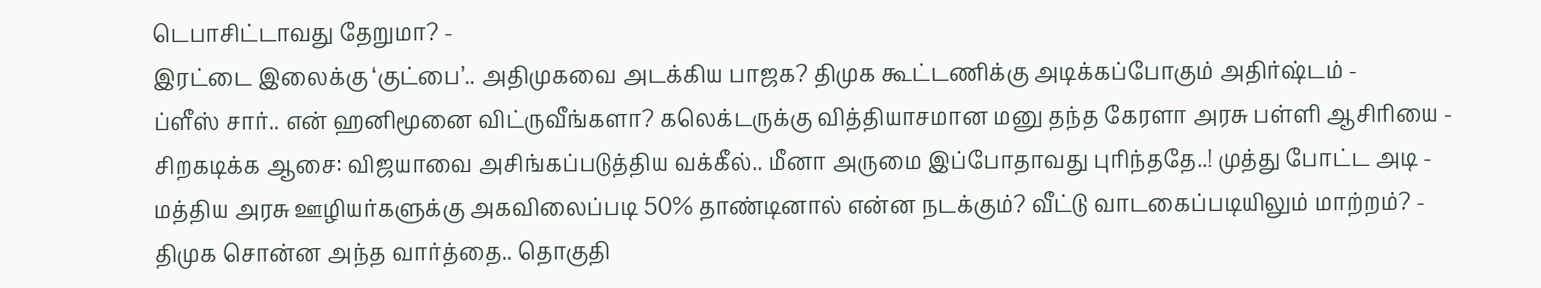டெபாசிட்டாவது தேறுமா? -
இரட்டை இலைக்கு ‘குட்பை’.. அதிமுகவை அடக்கிய பாஜக? திமுக கூட்டணிக்கு அடிக்கப்போகும் அதிர்ஷ்டம் -
ப்ளீஸ் சார்.. என் ஹனிமூனை விட்ருவீங்களா? கலெக்டருக்கு வித்தியாசமான மனு தந்த கேரளா அரசு பள்ளி ஆசிரியை -
சிறகடிக்க ஆசை: விஜயாவை அசிங்கப்படுத்திய வக்கீல்.. மீனா அருமை இப்போதாவது புரிந்ததே..! முத்து போட்ட அடி -
மத்திய அரசு ஊழியர்களுக்கு அகவிலைப்படி 50% தாண்டினால் என்ன நடக்கும்? வீட்டு வாடகைப்படியிலும் மாற்றம்? -
திமுக சொன்ன அந்த வார்த்தை.. தொகுதி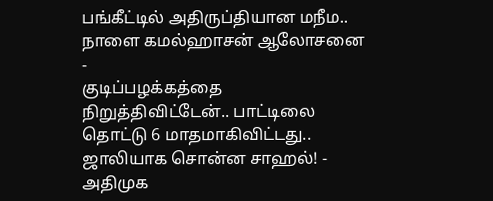பங்கீட்டில் அதிருப்தியான மநீம.. நாளை கமல்ஹாசன் ஆலோசனை -
குடிப்பழக்கத்தை நிறுத்திவிட்டேன்.. பாட்டிலை தொட்டு 6 மாதமாகிவிட்டது.. ஜாலியாக சொன்ன சாஹல்! -
அதிமுக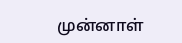முன்னாள்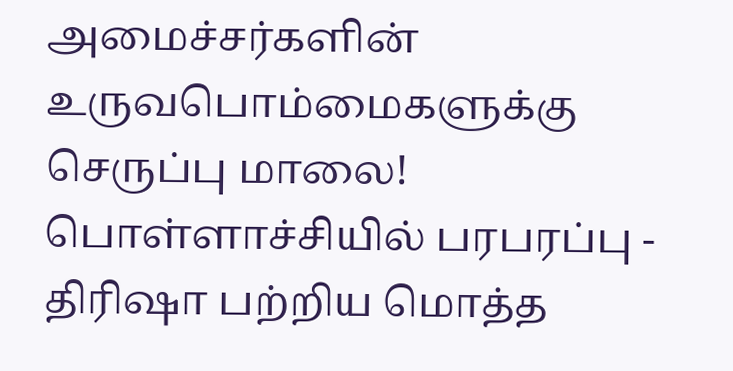அமைச்சர்களின் உருவபொம்மைகளுக்கு செருப்பு மாலை! பொள்ளாச்சியில் பரபரப்பு -
திரிஷா பற்றிய மொத்த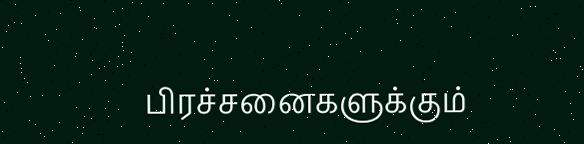பிரச்சனைகளுக்கும்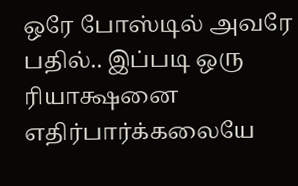ஒரே போஸ்டில் அவரே பதில்.. இப்படி ஒரு ரியாக்ஷனை எதிர்பார்க்கலையே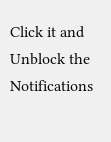Click it and Unblock the Notifications